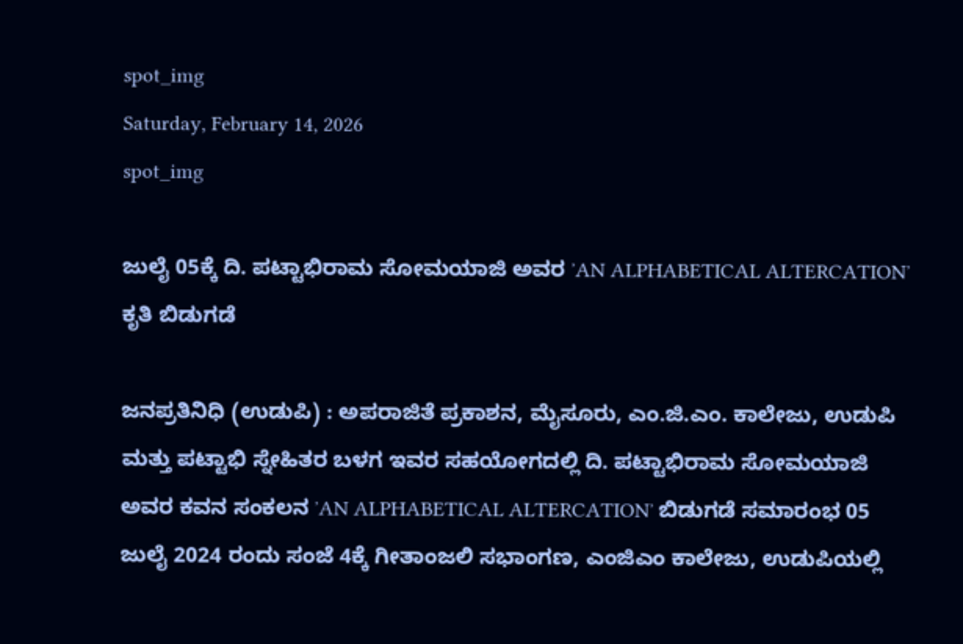spot_img
Saturday, February 14, 2026
spot_img

ಜುಲೈ 05ಕ್ಕೆ ದಿ. ಪಟ್ಟಾಭಿರಾಮ ಸೋಮಯಾಜಿ ಅವರ ʼAN ALPHABETICAL ALTERCATIONʼ ಕೃತಿ ಬಿಡುಗಡೆ

ಜನಪ್ರತಿನಿಧಿ (ಉಡುಪಿ) : ಅಪರಾಜಿತೆ ಪ್ರಕಾಶನ, ಮೈಸೂರು, ಎಂ.ಜಿ.ಎಂ. ಕಾಲೇಜು, ಉಡುಪಿ ಮತ್ತು ಪಟ್ಟಾಭಿ ಸ್ನೇಹಿತರ ಬಳಗ ಇವರ ಸಹಯೋಗದಲ್ಲಿ ದಿ. ಪಟ್ಟಾಭಿರಾಮ ಸೋಮಯಾಜಿ ಅವರ ಕವನ ಸಂಕಲನ ʼAN ALPHABETICAL ALTERCATIONʼ ಬಿಡುಗಡೆ ಸಮಾರಂಭ 05 ಜುಲೈ 2024 ರಂದು ಸಂಜೆ 4ಕ್ಕೆ ಗೀತಾಂಜಲಿ ಸಭಾಂಗಣ, ಎಂಜಿಎಂ ಕಾಲೇಜು, ಉಡುಪಿಯಲ್ಲಿ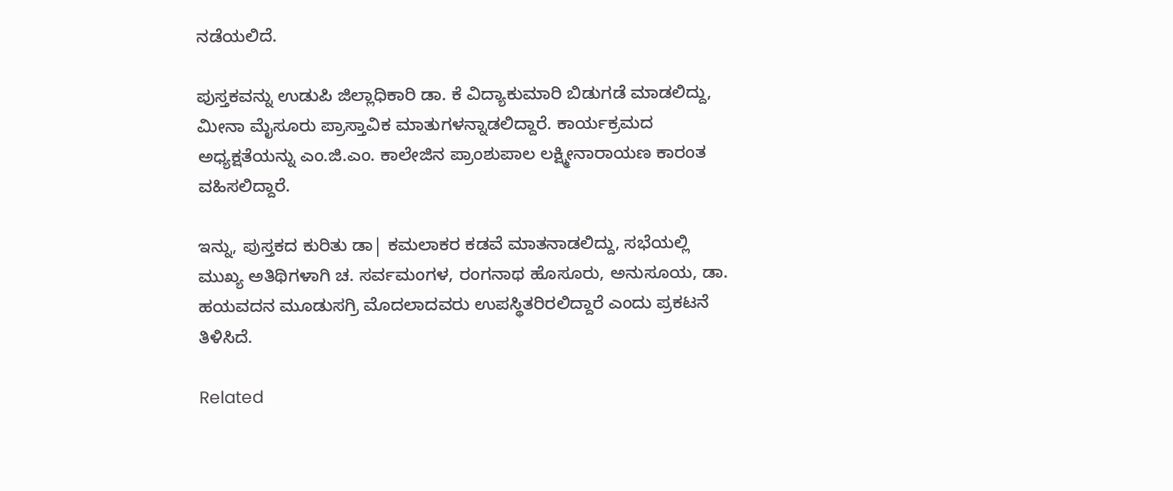ನಡೆಯಲಿದೆ.

ಪುಸ್ತಕವನ್ನು ಉಡುಪಿ ಜಿಲ್ಲಾಧಿಕಾರಿ ಡಾ. ಕೆ ವಿದ್ಯಾಕುಮಾರಿ ಬಿಡುಗಡೆ ಮಾಡಲಿದ್ದು, ಮೀನಾ ಮೈಸೂರು ಪ್ರಾಸ್ತಾವಿಕ ಮಾತುಗಳನ್ನಾಡಲಿದ್ದಾರೆ. ಕಾರ್ಯಕ್ರಮದ ಅಧ್ಯಕ್ಷತೆಯನ್ನು ಎಂ.ಜಿ.ಎಂ. ಕಾಲೇಜಿನ ಪ್ರಾಂಶುಪಾಲ ಲಕ್ಷ್ಮೀನಾರಾಯಣ ಕಾರಂತ ವಹಿಸಲಿದ್ದಾರೆ.

ಇನ್ನು, ಪುಸ್ತಕದ ಕುರಿತು ಡಾ| ಕಮಲಾಕರ ಕಡವೆ ಮಾತನಾಡಲಿದ್ದು, ಸಭೆಯಲ್ಲಿ ಮುಖ್ಯ ಅತಿಥಿಗಳಾಗಿ ಚ. ಸರ್ವಮಂಗಳ, ರಂಗನಾಥ ಹೊಸೂರು, ಅನುಸೂಯ, ಡಾ. ಹಯವದನ ಮೂಡುಸಗ್ರಿ ಮೊದಲಾದವರು ಉಪಸ್ಥಿತರಿರಲಿದ್ದಾರೆ ಎಂದು ಪ್ರಕಟನೆ ತಿಳಿಸಿದೆ.

Related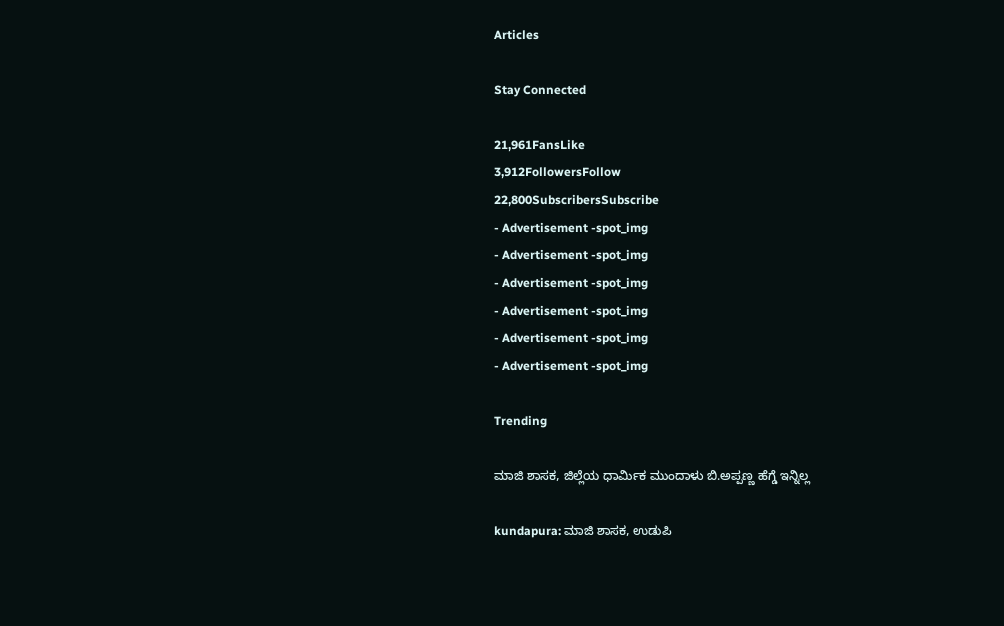Articles

Stay Connected

21,961FansLike
3,912FollowersFollow
22,800SubscribersSubscribe
- Advertisement -spot_img
- Advertisement -spot_img
- Advertisement -spot_img
- Advertisement -spot_img
- Advertisement -spot_img
- Advertisement -spot_img

Trending

ಮಾಜಿ ಶಾಸಕ, ಜಿಲ್ಲೆಯ ಧಾರ್ಮಿಕ ಮುಂದಾಳು ಬಿ.ಅಪ್ಪಣ್ಣ ಹೆಗ್ಡೆ ಇನ್ನಿಲ್ಲ

kundapura: ಮಾಜಿ ಶಾಸಕ, ಉಡುಪಿ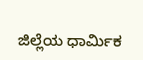ಜಿಲ್ಲೆಯ ಧಾರ್ಮಿಕ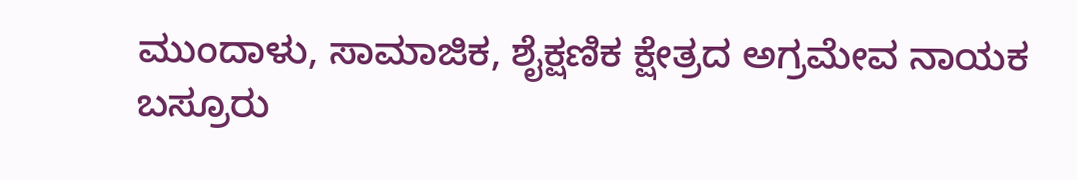ಮುಂದಾಳು, ಸಾಮಾಜಿಕ, ಶೈಕ್ಷಣಿಕ ಕ್ಷೇತ್ರದ ಅಗ್ರಮೇವ ನಾಯಕ ಬಸ್ರೂರು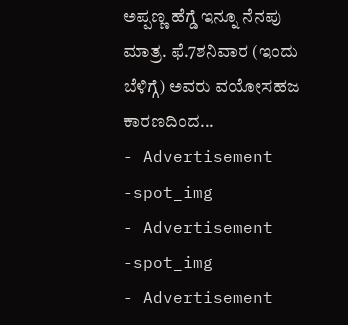ಅಪ್ಪಣ್ಣ ಹೆಗ್ಡೆ ಇನ್ನೂ ನೆನಪು ಮಾತ್ರ. ಫೆ.7ಶನಿವಾರ (ಇಂದು ಬೆಳಿಗ್ಗೆ) ಅವರು ವಯೋಸಹಜ ಕಾರಣದಿಂದ...
- Advertisement -spot_img
- Advertisement -spot_img
- Advertisement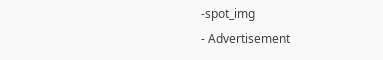-spot_img
- Advertisement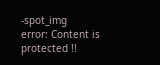-spot_img
error: Content is protected !!